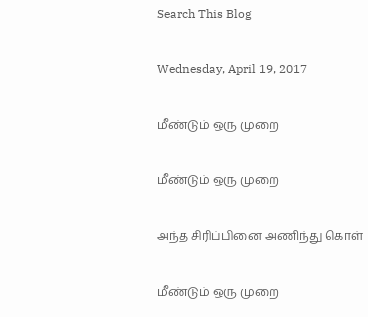Search This Blog

Wednesday, April 19, 2017

மீண்டும் ஒரு முறை

மீண்டும் ஒரு முறை

அந்த சிரிப்பினை அணிந்து கொள்

மீண்டும் ஒரு முறை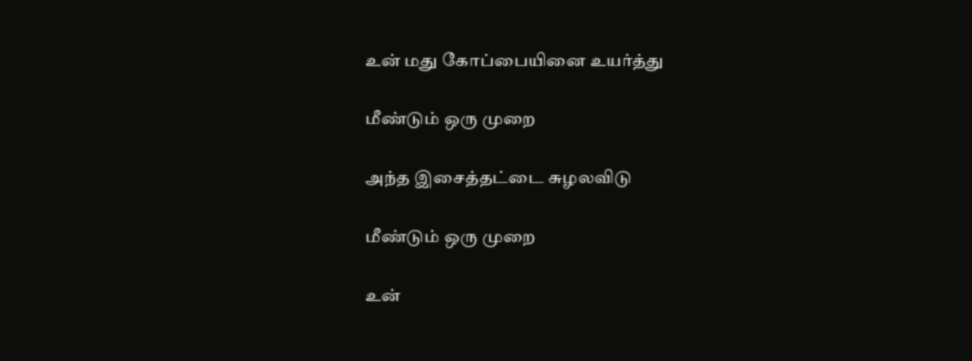உன் மது கோப்பையினை உயர்த்து

மீண்டும் ஒரு முறை

அந்த இசைத்தட்டை சுழலவிடு

மீண்டும் ஒரு முறை

உன்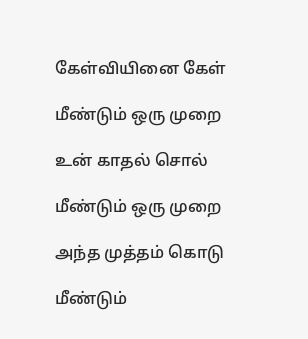கேள்வியினை கேள்

மீண்டும் ஒரு முறை

உன் காதல் சொல்

மீண்டும் ஒரு முறை

அந்த முத்தம் கொடு

மீண்டும்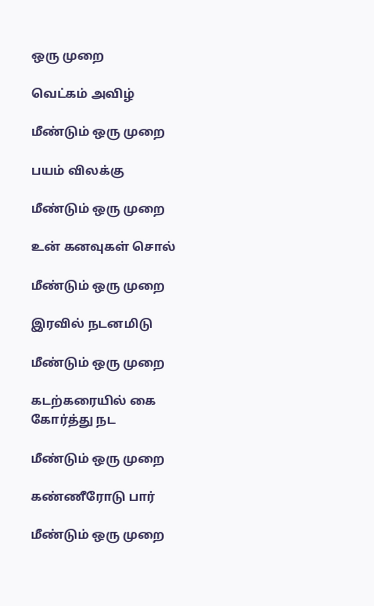ஒரு முறை

வெட்கம் அவிழ்

மீண்டும் ஒரு முறை

பயம் விலக்கு

மீண்டும் ஒரு முறை

உன் கனவுகள் சொல்

மீண்டும் ஒரு முறை

இரவில் நடனமிடு

மீண்டும் ஒரு முறை

கடற்கரையில் கை கோர்த்து நட

மீண்டும் ஒரு முறை

கண்ணீரோடு பார்

மீண்டும் ஒரு முறை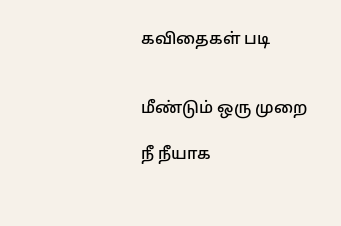கவிதைகள் படி


மீண்டும் ஒரு முறை

நீ நீயாக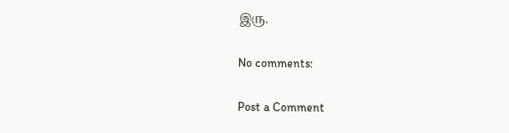இரு.

No comments:

Post a Comment